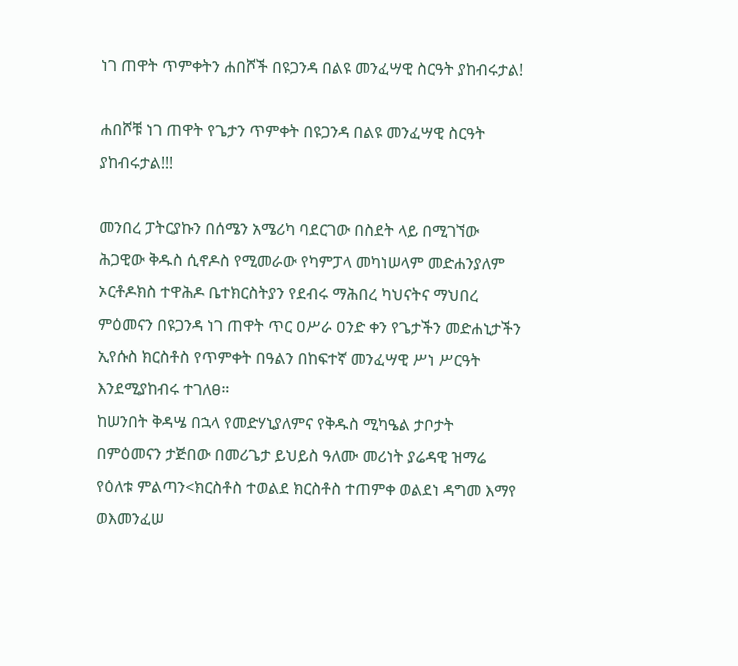ነገ ጠዋት ጥምቀትን ሐበሾች በዩጋንዳ በልዩ መንፈሣዊ ስርዓት ያከብሩታል!

ሐበሾቹ ነገ ጠዋት የጌታን ጥምቀት በዩጋንዳ በልዩ መንፈሣዊ ስርዓት ያከብሩታል!!!

መንበረ ፓትርያኩን በሰሜን አሜሪካ ባደርገው በስደት ላይ በሚገኘው ሕጋዊው ቅዱስ ሲኖዶስ የሚመራው የካምፓላ መካነሠላም መድሐንያለም ኦርቶዶክስ ተዋሕዶ ቤተክርስትያን የደብሩ ማሕበረ ካህናትና ማህበረ ምዕመናን በዩጋንዳ ነገ ጠዋት ጥር ዐሥራ ዐንድ ቀን የጌታችን መድሐኒታችን ኢየሱስ ክርስቶስ የጥምቀት በዓልን በከፍተኛ መንፈሣዊ ሥነ ሥርዓት እንደሚያከብሩ ተገለፀ።
ከሠንበት ቅዳሤ በኋላ የመድሃኒያለምና የቅዱስ ሚካዔል ታቦታት በምዕመናን ታጅበው በመሪጌታ ይህይስ ዓለሙ መሪነት ያሬዳዊ ዝማሬ የዕለቱ ምልጣን<ክርስቶስ ተወልደ ክርስቶስ ተጠምቀ ወልደነ ዳግመ እማየ ወእመንፈሠ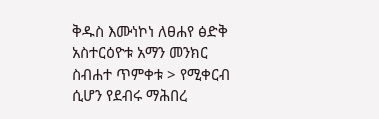ቅዱስ እሙነኮነ ለፀሐየ ፅድቅ አስተርዕዮቱ አማን መንክር ስብሐተ ጥምቀቱ > የሚቀርብ ሲሆን የደብሩ ማሕበረ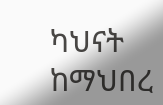ካህናት ከማህበረ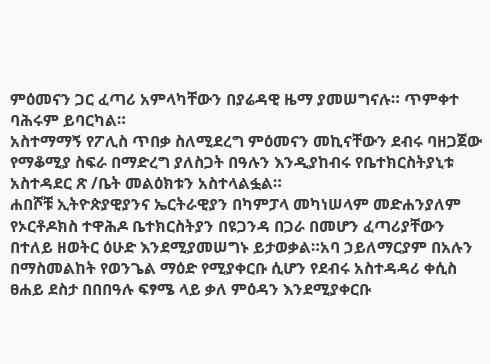ምዕመናን ጋር ፈጣሪ አምላካቸውን በያሬዳዊ ዜማ ያመሠግናሉ። ጥምቀተ ባሕሩም ይባርካል።
አስተማማኝ የፖሊስ ጥበቃ ስለሚደረግ ምዕመናን መኪናቸውን ደብሩ ባዘጋጀው የማቆሚያ ስፍራ በማድረግ ያለስጋት በዓሉን እንዲያከብሩ የቤተክርስትያኒቱ አስተዳደር ጽ /ቤት መልዕክቱን አስተላልፏል።
ሐበሾቹ ኢትዮጵያዊያንና ኤርትራዊያን በካምፓላ መካነሠላም መድሐንያለም የኦርቶዶክስ ተዋሕዶ ቤተክርስትያን በዩጋንዳ በጋራ በመሆን ፈጣሪያቸውን በተለይ ዘወትር ዕሁድ እንደሚያመሠግኑ ይታወቃል።አባ ኃይለማርያም በአሉን በማስመልከት የወንጌል ማዕድ የሚያቀርቡ ሲሆን የደብሩ አስተዳዳሪ ቀሲስ ፀሐይ ደስታ በበበዓሉ ፍፃሜ ላይ ቃለ ምዕዳን እንደሚያቀርቡ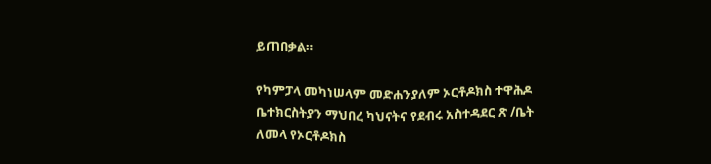ይጠበቃል።

የካምፓላ መካነሠላም መድሐንያለም ኦርቶዶክስ ተዋሕዶ ቤተክርስትያን ማህበረ ካህናትና የደብሩ አስተዳደር ጽ /ቤት ለመላ የኦርቶዶክስ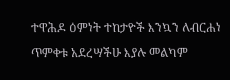ተዋሕዶ ዕምነት ተከታዮች እንኳን ለብርሐነ ጥምቀቱ አደረሣችሁ እያሉ መልካም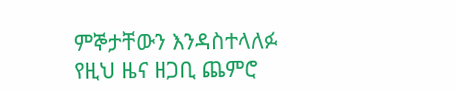ምኞታቸውን እንዳስተላለፉ የዚህ ዜና ዘጋቢ ጨምሮ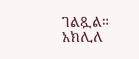ገልጿል።
አክሊለ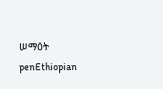ሠማዕት
penEthiopian